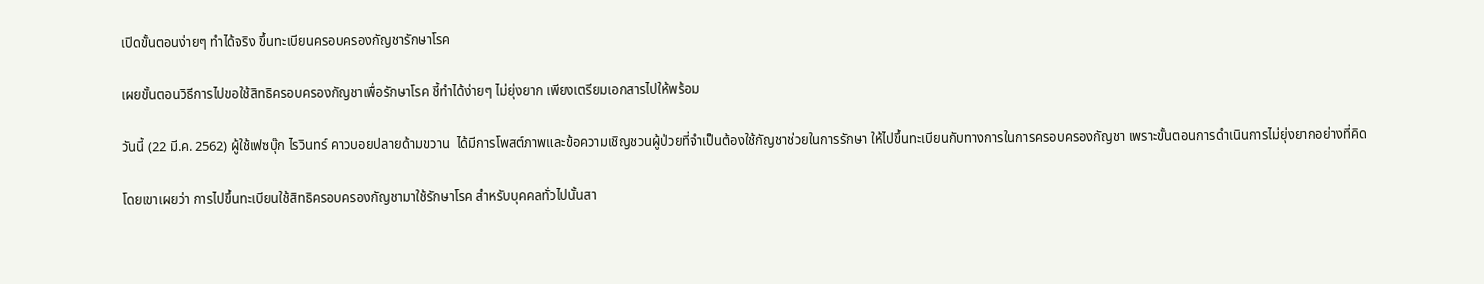เปิดขั้นตอนง่ายๆ ทำได้จริง ขึ้นทะเบียนครอบครองกัญชารักษาโรค

เผยขั้นตอนวิธีการไปขอใช้สิทธิครอบครองกัญชาเพื่อรักษาโรค ชี้ทำได้ง่ายๆ ไม่ยุ่งยาก เพียงเตรียมเอกสารไปให้พร้อม

วันนี้ (22 มี.ค. 2562) ผู้ใช้เฟซบุ๊ก ไรวินทร์ คาวบอยปลายด้ามขวาน  ได้มีการโพสต์ภาพและข้อความเชิญชวนผู้ป่วยที่จำเป็นต้องใช้กัญชาช่วยในการรักษา ให้ไปขึ้นทะเบียนกับทางการในการครอบครองกัญชา เพราะขั้นตอนการดำเนินการไม่ยุ่งยากอย่างที่คิด

โดยเขาเผยว่า การไปขึ้นทะเบียนใช้สิทธิครอบครองกัญชามาใช้รักษาโรค สำหรับบุคคลทั่วไปนั้นสา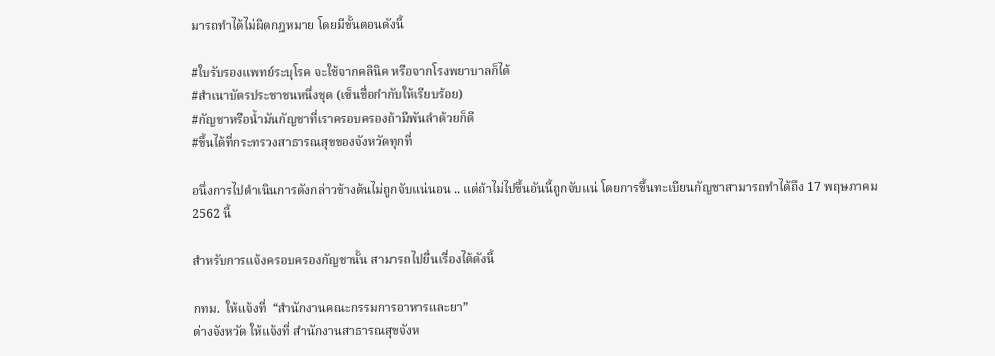มารถทำได้ไม่ผิดกฎหมาย โดยมีขั้นตอนดังนี้

#ใบรับรองแพทย์ระบุโรค จะใช้จากคลินิค หรือจากโรงพยาบาลก็ได้
#สำเนาบัตรประชาชนหนึ่งชุด (เซ็นชื่อกำกับให้เรียบร้อย)
#กัญชาหรือน้ำมันกัญชาที่เราครอบครองถ้ามีพันลำด้วยก็ดี
#ขึ้นได้ที่กระทรวงสาธารณสุขของจังหวัดทุกที่

อนึ่งการไปดำเนินการดังกล่าวข้างต้นไม่ถูกจับแน่นอน .. แต่ถ้าไม่ไปขึ้นอันนี้ถูกจับแน่ โดยการขึ้นทะเบียนกัญชาสามารถทำได้ถึง 17 พฤษภาคม 2562 นี้

สำหรับการแจ้งครอบครองกัญชานั้น สามารถไปยื่นเรื่องได้ดังนี้

กทม.  ให้แจ้งที่  “สํานักงานคณะกรรมการอาหารและยา”
ต่างจังหวัด ให้แจ้งที่ สำนักงานสาธารณสุขจังห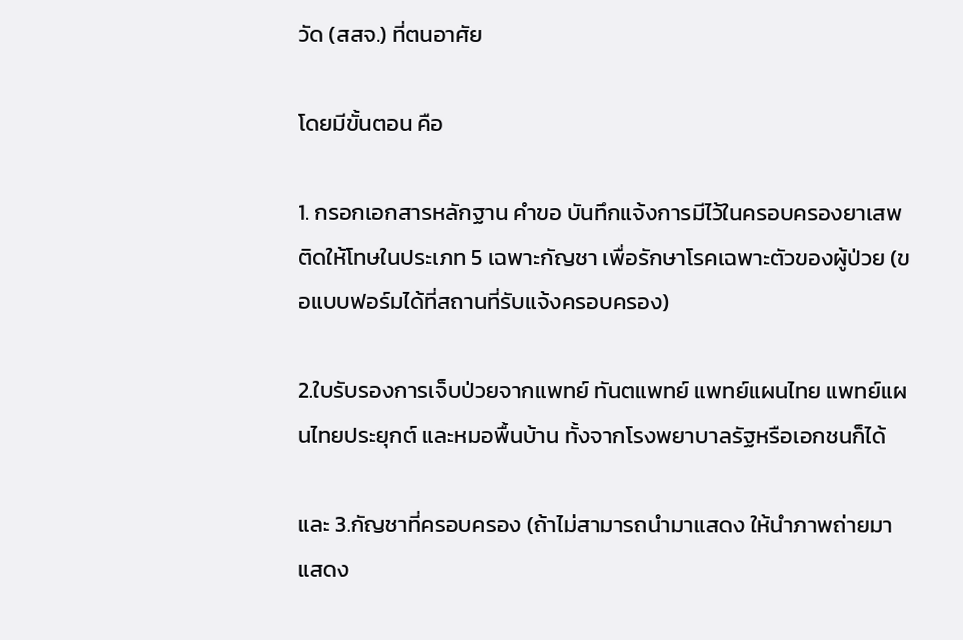วัด (สสจ.) ที่ตนอาศัย

โดยมีขั้นตอน คือ

1. กรอกเอกสารหลักฐาน คำขอ บันทึกแจ้งการมีไว้ในครอบครองยาเสพติดให้โทษในประเภท 5 เฉพาะกัญชา เพื่อรักษาโรคเฉพาะตัวของผู้ป่วย (ขอแบบฟอร์มได้ที่สถานที่รับแจ้งครอบครอง)

2.ใบรับรองการเจ็บป่วยจากแพทย์ ทันตแพทย์ แพทย์แผนไทย แพทย์แผนไทยประยุกต์ และหมอพื้นบ้าน ทั้งจากโรงพยาบาลรัฐหรือเอกชนก็ได้

และ 3.กัญชาที่ครอบครอง (ถ้าไม่สามารถนำมาแสดง ให้นำภาพถ่ายมาแสดง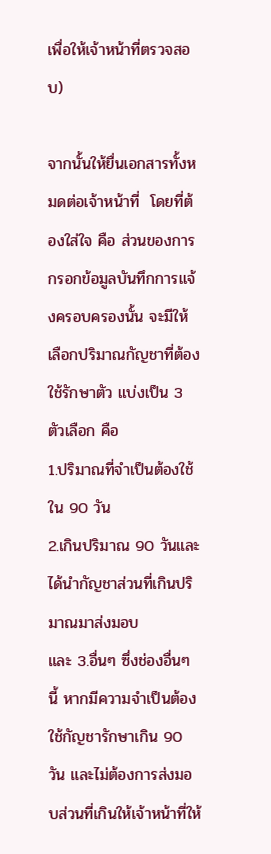เพื่อให้เจ้าหน้าที่ตรวจสอบ)

จากนั้นให้ยื่นเอกสารทั้งหมดต่อเจ้าหน้าที่  โดยที่ต้องใส่ใจ คือ ส่วนของการกรอกข้อมูลบันทึกการแจ้งครอบครองนั้น จะมีให้เลือกปริมาณกัญชาที่ต้องใช้รักษาตัว แบ่งเป็น 3 ตัวเลือก คือ
1.ปริมาณที่จำเป็นต้องใช้ใน 90 วัน
2.เกินปริมาณ 90 วันและได้นำกัญชาส่วนที่เกินปริมาณมาส่งมอบ
และ 3.อื่นๆ ซึ่งช่องอื่นๆ นี้ หากมีความจำเป็นต้องใช้กัญชารักษาเกิน 90 วัน และไม่ต้องการส่งมอบส่วนที่เกินให้เจ้าหน้าที่ให้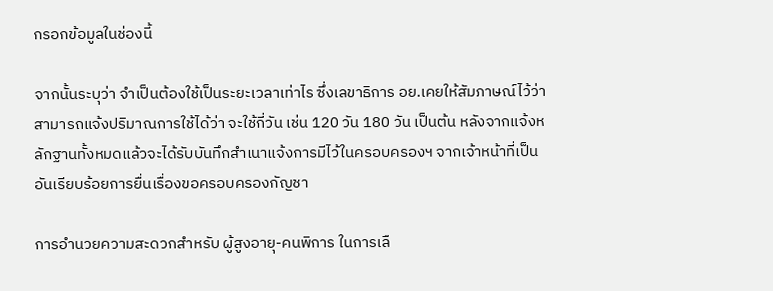กรอกข้อมูลในช่องนี้

จากนั้นระบุว่า จำเป็นต้องใช้เป็นระยะเวลาเท่าไร ซึ่งเลขาธิการ อย.เคยให้สัมภาษณ์ไว้ว่า สามารถแจ้งปริมาณการใช้ได้ว่า จะใช้กี่วัน เช่น 120 วัน 180 วัน เป็นต้น หลังจากแจ้งหลักฐานทั้งหมดแล้วจะได้รับบันทึกสำเนาแจ้งการมีไว้ในครอบครองฯ จากเจ้าหน้าที่เป็นอันเรียบร้อยการยื่นเรื่องขอครอบครองกัญชา

การอำนวยความสะดวกสำหรับ ผู้สูงอายุ-คนพิการ ในการเลื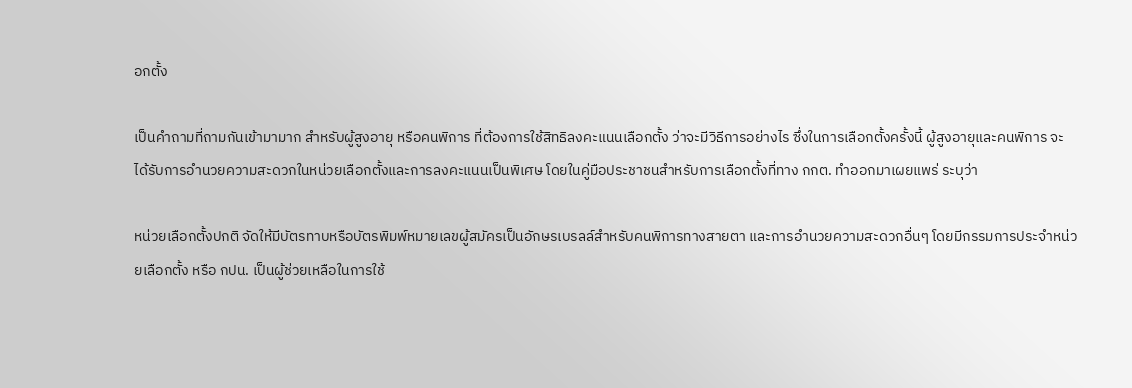อกตั้ง

เป็นคำถามที่ถามกันเข้ามามาก สำหรับผู้สูงอายุ หรือคนพิการ ที่ต้องการใช้สิทธิลงคะแนนเลือกตั้ง ว่าจะมีวิธีการอย่างไร ซึ่งในการเลือกตั้งครั้งนี้ ผู้สูงอายุและคนพิการ จะได้รับการอำนวยความสะดวกในหน่วยเลือกตั้งและการลงคะแนนเป็นพิเศษ โดยในคู่มือประชาชนสำหรับการเลือกตั้งที่ทาง กกต. ทำออกมาเผยแพร่ ระบุว่า

หน่วยเลือกตั้งปกติ จัดให้มีบัตรทาบหรือบัตรพิมพ์หมายเลขผู้สมัครเป็นอักษรเบรลล์สำหรับคนพิการทางสายตา และการอำนวยความสะดวกอื่นๆ โดยมีกรรมการประจำหน่วยเลือกตั้ง หรือ กปน. เป็นผู้ช่วยเหลือในการใช้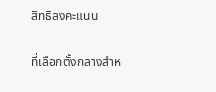สิทธิลงคะแนน

ที่เลือกตั้งกลางสำห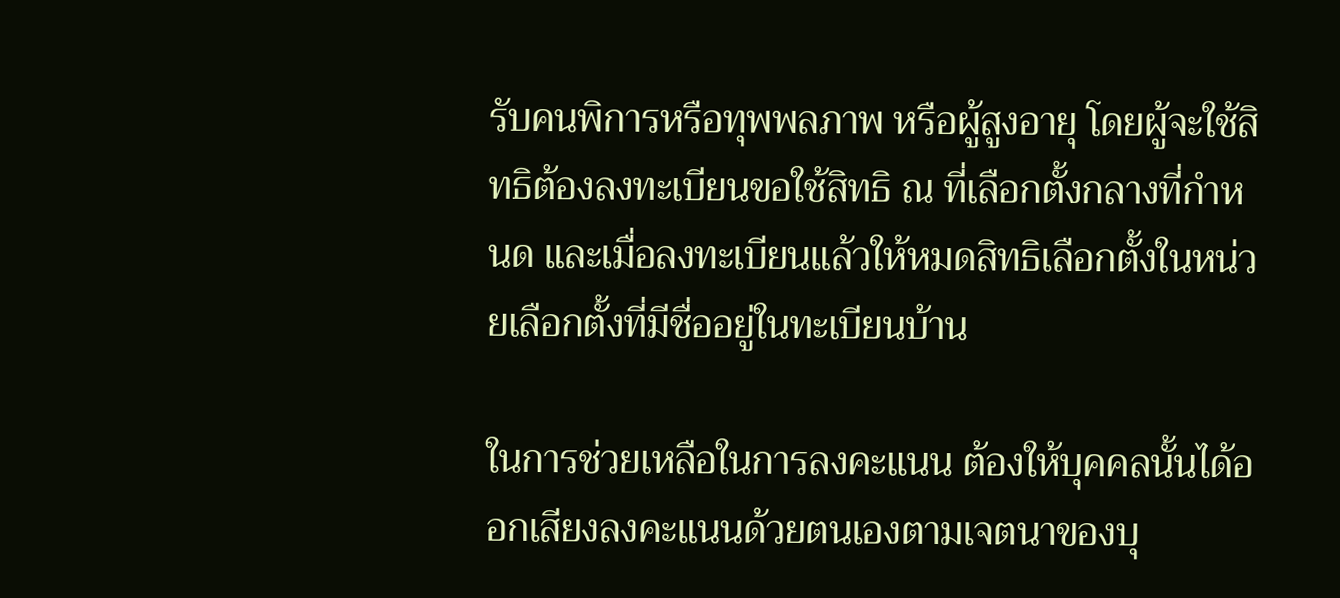รับคนพิการหรือทุพพลภาพ หรือผู้สูงอายุ โดยผู้จะใช้สิทธิต้องลงทะเบียนขอใช้สิทธิ ณ ที่เลือกตั้งกลางที่กำหนด และเมื่อลงทะเบียนแล้วให้หมดสิทธิเลือกตั้งในหน่วยเลือกตั้งที่มีชื่ออยู่ในทะเบียนบ้าน

ในการช่วยเหลือในการลงคะแนน ต้องให้บุคคลนั้นได้ออกเสียงลงคะแนนด้วยตนเองตามเจตนาของบุ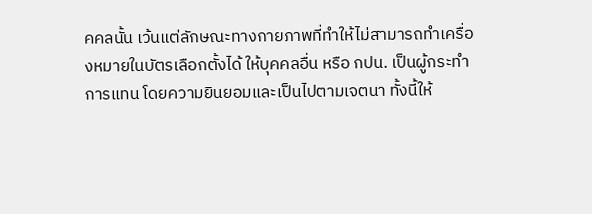คคลนั้น เว้นแต่ลักษณะทางกายภาพที่ทำให้ไม่สามารถทำเครื่องหมายในบัตรเลือกตั้งได้ ให้บุคคลอื่น หรือ กปน. เป็นผู้กระทำการแทน โดยความยินยอมและเป็นไปตามเจตนา ทั้งนี้ให้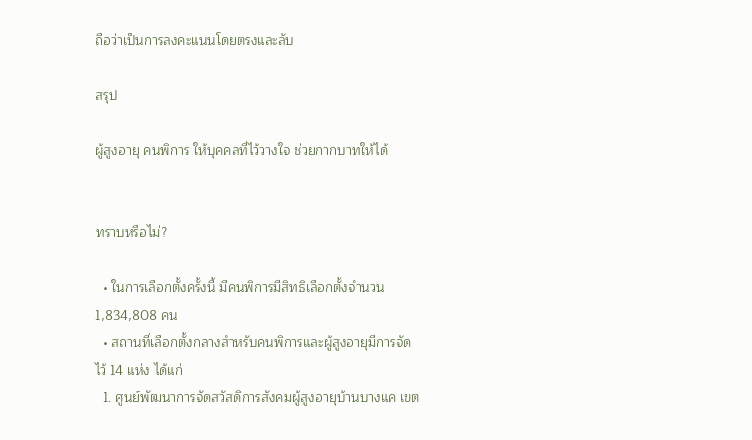ถือว่าเป็นการลงคะแนนโดยตรงและลับ

สรุป

ผู้สูงอายุ คนพิการ ให้บุคคลที่ไว้วางใจ ช่วยกากบาทให้ได้


ทราบหรือไม่?

  • ในการเลือกตั้งครั้งนี้ มีคนพิการมีสิทธิเลือกตั้งจำนวน 1,834,808 คน
  • สถานที่เลือกตั้งกลางสำหรับคนพิการและผู้สูงอายุมีการจัดไว้ 14 แห่ง ได้แก่
  1. ศูนย์พัฒนาการจัดสวัสดิการสังคมผู้สูงอายุบ้านบางแค เขต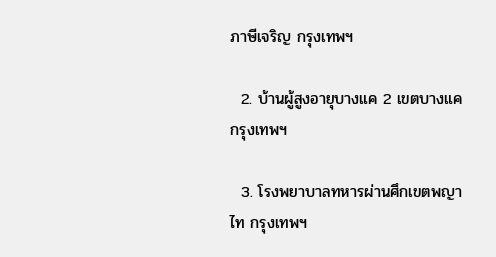ภาษีเจริญ กรุงเทพฯ

  2. บ้านผู้สูงอายุบางแค 2 เขตบางแค กรุงเทพฯ

  3. โรงพยาบาลทหารผ่านศึกเขตพญาไท กรุงเทพฯ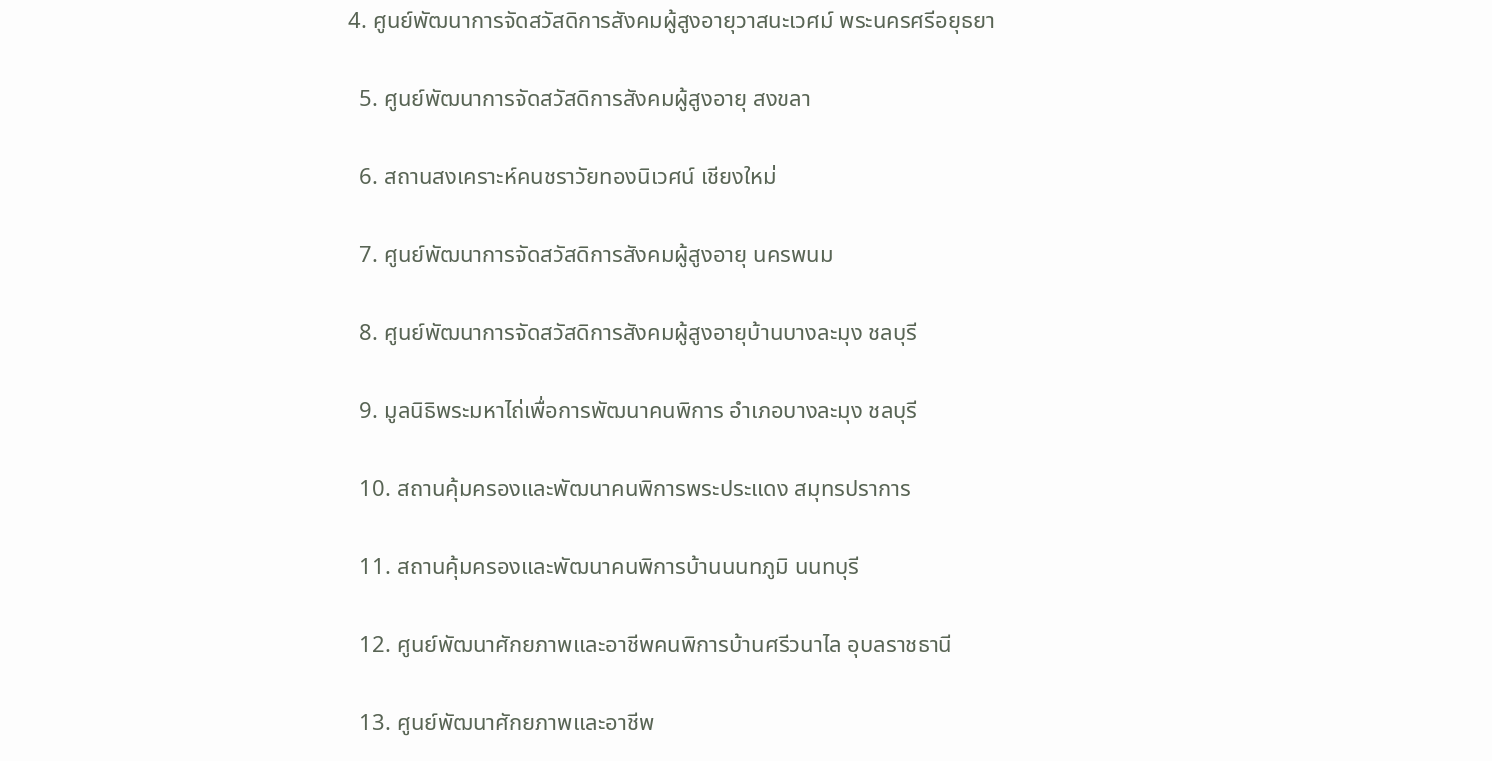4. ศูนย์พัฒนาการจัดสวัสดิการสังคมผู้สูงอายุวาสนะเวศม์ พระนครศรีอยุธยา

  5. ศูนย์พัฒนาการจัดสวัสดิการสังคมผู้สูงอายุ สงขลา

  6. สถานสงเคราะห์คนชราวัยทองนิเวศน์ เชียงใหม่

  7. ศูนย์พัฒนาการจัดสวัสดิการสังคมผู้สูงอายุ นครพนม

  8. ศูนย์พัฒนาการจัดสวัสดิการสังคมผู้สูงอายุบ้านบางละมุง ชลบุรี

  9. มูลนิธิพระมหาไถ่เพื่อการพัฒนาคนพิการ อำเภอบางละมุง ชลบุรี

  10. สถานคุ้มครองและพัฒนาคนพิการพระประแดง สมุทรปราการ

  11. สถานคุ้มครองและพัฒนาคนพิการบ้านนนทภูมิ นนทบุรี

  12. ศูนย์พัฒนาศักยภาพและอาชีพคนพิการบ้านศรีวนาไล อุบลราชธานี

  13. ศูนย์พัฒนาศักยภาพและอาชีพ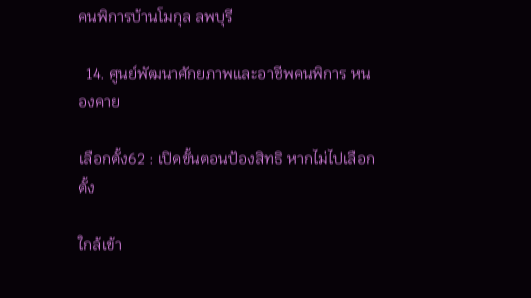คนพิการบ้านโมกุล ลพบุรี

  14. ศูนย์พัฒนาศักยภาพและอาชีพคนพิการ หนองคาย

เลือกตั้ง62 : เปิดขั้นตอนป้องสิทธิ หากไม่ไปเลือกตั้ง

ใกล้เข้า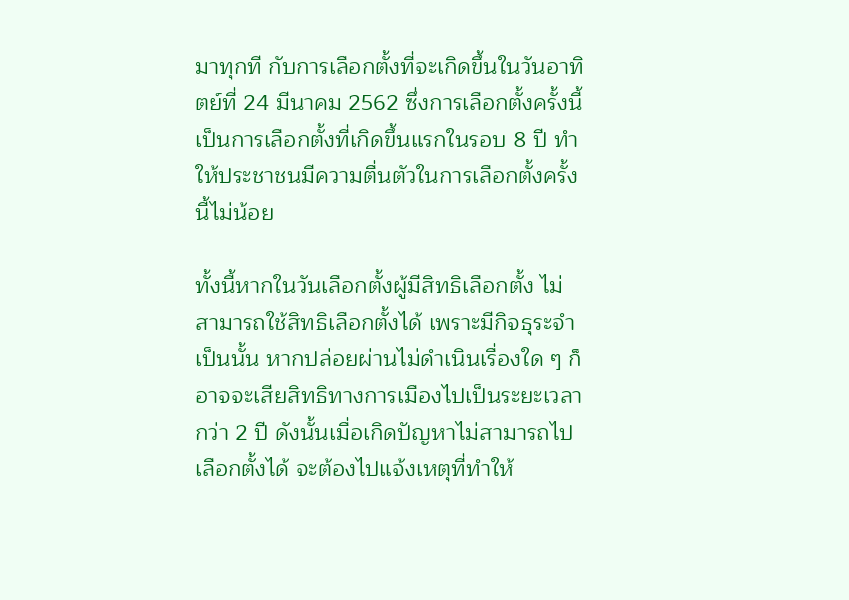มาทุกที กับการเลือกตั้งที่จะเกิดขึ้นในวันอาทิตย์ที่ 24 มีนาคม 2562 ซึ่งการเลือกตั้งครั้งนี้ เป็นการเลือกตั้งที่เกิดขึ้นแรกในรอบ 8 ปี ทำให้ประชาชนมีความตื่นตัวในการเลือกตั้งครั้งนี้ไม่น้อย

ทั้งนี้หากในวันเลือกตั้งผู้มีสิทธิเลือกตั้ง ไม่สามารถใช้สิทธิเลือกตั้งได้ เพราะมีกิจธุระจำเป็นนั้น หากปล่อยผ่านไม่ดำเนินเรื่องใด ๆ ก็อาจจะเสียสิทธิทางการเมืองไปเป็นระยะเวลากว่า 2 ปี ดังนั้นเมื่อเกิดปัญหาไม่สามารถไปเลือกตั้งได้ จะต้องไปแจ้งเหตุที่ทำให้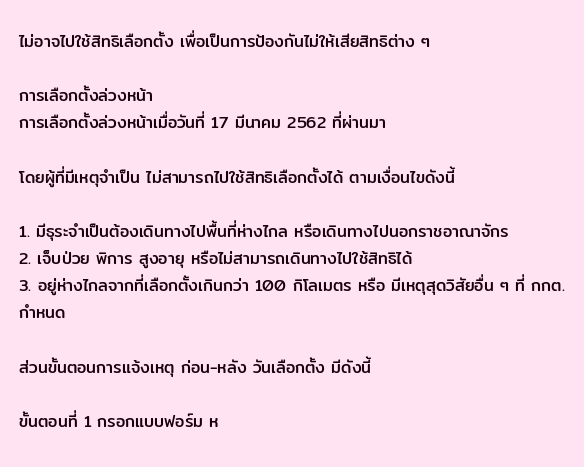ไม่อาจไปใช้สิทธิเลือกตั้ง เพื่อเป็นการป้องกันไม่ให้เสียสิทธิต่าง ๆ

การเลือกตั้งล่วงหน้า
การเลือกตั้งล่วงหน้าเมื่อวันที่ 17 มีนาคม 2562 ที่ผ่านมา

โดยผู้ที่มีเหตุจำเป็น ไม่สามารถไปใช้สิทธิเลือกตั้งได้ ตามเงื่อนไขดังนี้

1. มีธุระจำเป็นต้องเดินทางไปพื้นที่ห่างไกล หรือเดินทางไปนอกราชอาณาจักร
2. เจ็บป่วย พิการ สูงอายุ หรือไม่สามารถเดินทางไปใช้สิทธิได้
3. อยู่ห่างไกลจากที่เลือกตั้งเกินกว่า 100 กิโลเมตร หรือ มีเหตุสุดวิสัยอื่น ๆ ที่ กกต. กำหนด

ส่วนขั้นตอนการแจ้งเหตุ ก่อน-หลัง วันเลือกตั้ง มีดังนี้

ขั้นตอนที่ 1 กรอกแบบฟอร์ม ห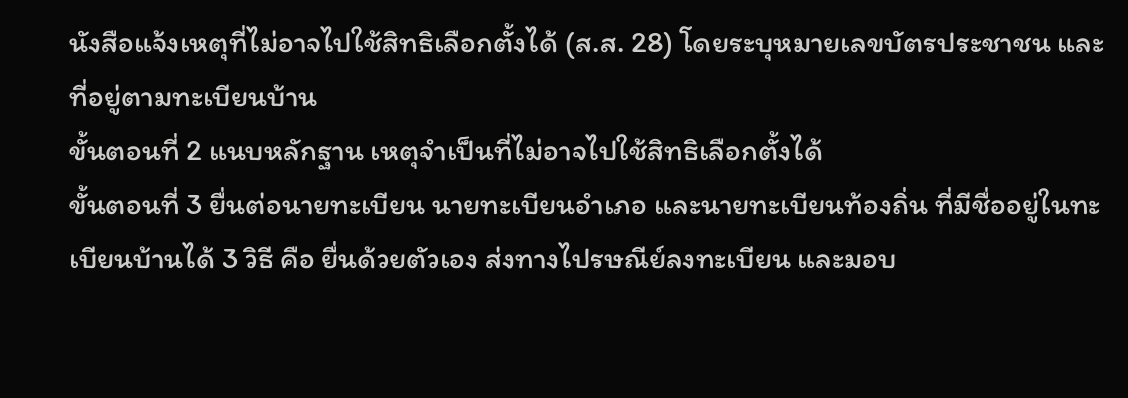นังสือแจ้งเหตุที่ไม่อาจไปใช้สิทธิเลือกตั้งได้ (ส.ส. 28) โดยระบุหมายเลขบัตรประชาชน และที่อยู่ตามทะเบียนบ้าน
ขั้นตอนที่ 2 แนบหลักฐาน เหตุจำเป็นที่ไม่อาจไปใช้สิทธิเลือกตั้งได้
ขั้นตอนที่ 3 ยื่นต่อนายทะเบียน นายทะเบียนอำเภอ และนายทะเบียนท้องถิ่น ที่มีชื่ออยู่ในทะเบียนบ้านได้ 3 วิธี คือ ยื่นด้วยตัวเอง ส่งทางไปรษณีย์ลงทะเบียน และมอบ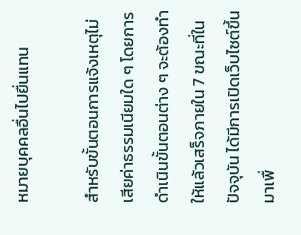หมายบุคคลอื่นไปยื่นแทน

สำหรับขั้นตอนการแจ้งเหตุไม่เสียค่าธรรมเนียมใด ๆ โดยการดำเนินขั้นตอนต่าง ๆ จะต้องทำให้แล้วเสร็จภายใน 7 ขณะที่ในปัจจุบัน ได้มีการเปิดเว็บไซต์ขึ้นมาเพื่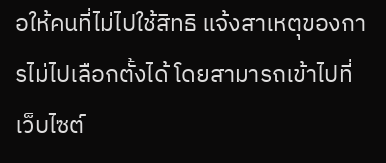อให้คนที่ไม่ไปใช้สิทธิ แจ้งสาเหตุของการไม่ไปเลือกตั้งได้ โดยสามารถเข้าไปที่เว็บไซต์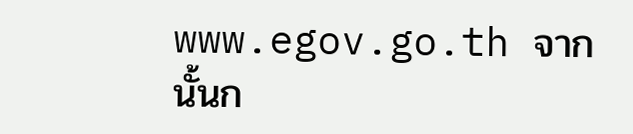www.egov.go.th จากนั้นก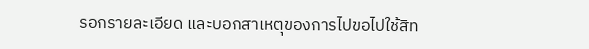รอกรายละเอียด และบอกสาเหตุของการไปขอไปใช้สิท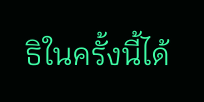ธิในครั้งนี้ได้